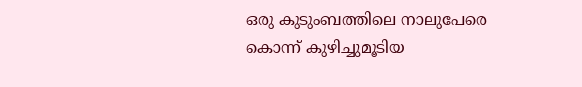ഒരു കുടുംബത്തിലെ നാലുപേരെ കൊന്ന് കുഴിച്ചുമൂടിയ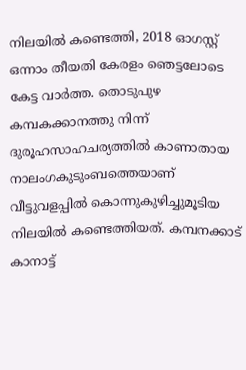നിലയിൽ കണ്ടെത്തി, 2018 ഓഗസ്റ്റ് ഒന്നാം തീയതി കേരളം ഞെട്ടലോടെ കേട്ട വാർത്ത. തൊടുപുഴ കമ്പകക്കാനത്തു നിന്ന് ദുരൂഹസാഹചര്യത്തിൽ കാണാതായ നാലംഗകുടുംബത്തെയാണ് വീട്ടുവളപ്പിൽ കൊന്നുകുഴിച്ചുമൂടിയ നിലയിൽ കണ്ടെത്തിയത്. കമ്പനക്കാട് കാനാട്ട്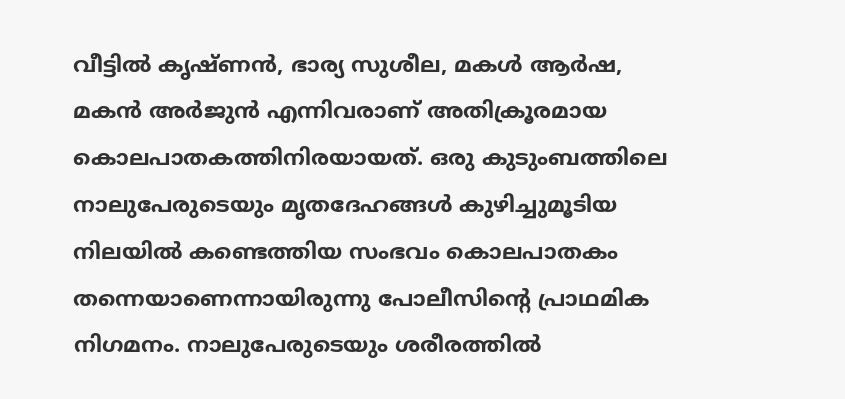വീട്ടിൽ കൃഷ്ണൻ, ഭാര്യ സുശീല, മകൾ ആർഷ, മകൻ അർജുൻ എന്നിവരാണ് അതിക്രൂരമായ കൊലപാതകത്തിനിരയായത്. ഒരു കുടുംബത്തിലെ നാലുപേരുടെയും മൃതദേഹങ്ങൾ കുഴിച്ചുമൂടിയ നിലയിൽ കണ്ടെത്തിയ സംഭവം കൊലപാതകം തന്നെയാണെന്നായിരുന്നു പോലീസിന്റെ പ്രാഥമിക നിഗമനം. നാലുപേരുടെയും ശരീരത്തിൽ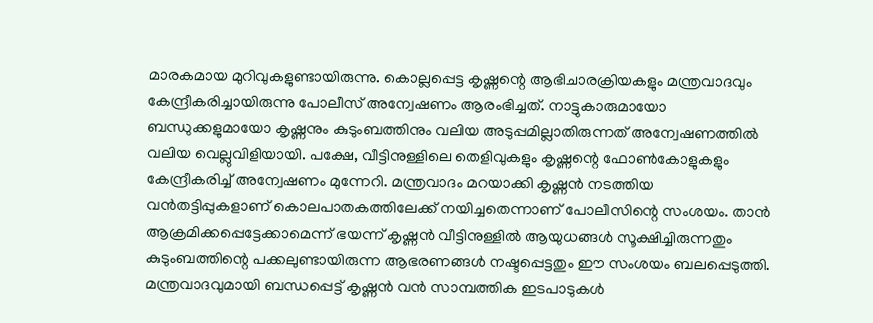മാരകമായ മുറിവുകളുണ്ടായിരുന്നു. കൊല്ലപ്പെട്ട കൃഷ്ണന്റെ ആഭിചാരക്രിയകളും മന്ത്രവാദവും കേന്ദ്രീകരിച്ചായിരുന്നു പോലീസ് അന്വേഷണം ആരംഭിച്ചത്. നാട്ടുകാരുമായോ ബന്ധുക്കളുമായോ കൃഷ്ണനും കുടുംബത്തിനും വലിയ അടുപ്പമില്ലാതിരുന്നത് അന്വേഷണത്തിൽ വലിയ വെല്ലുവിളിയായി. പക്ഷേ, വീട്ടിനുള്ളിലെ തെളിവുകളും കൃഷ്ണന്റെ ഫോൺകോളുകളും കേന്ദ്രീകരിച്ച് അന്വേഷണം മുന്നേറി. മന്ത്രവാദം മറയാക്കി കൃഷ്ണൻ നടത്തിയ വൻതട്ടിപ്പുകളാണ് കൊലപാതകത്തിലേക്ക് നയിച്ചതെന്നാണ് പോലീസിന്റെ സംശയം. താൻ ആക്രമിക്കപ്പെട്ടേക്കാമെന്ന് ഭയന്ന് കൃഷ്ണൻ വീട്ടിനുള്ളിൽ ആയുധങ്ങൾ സൂക്ഷിച്ചിരുന്നതും കുടുംബത്തിന്റെ പക്കലുണ്ടായിരുന്ന ആഭരണങ്ങൾ നഷ്ടപ്പെട്ടതും ഈ സംശയം ബലപ്പെടുത്തി. മന്ത്രവാദവുമായി ബന്ധപ്പെട്ട് കൃഷ്ണൻ വൻ സാമ്പത്തിക ഇടപാടുകൾ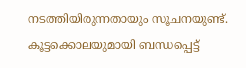നടത്തിയിരുന്നതായും സൂചനയുണ്ട്. കൂട്ടക്കൊലയുമായി ബന്ധപ്പെട്ട്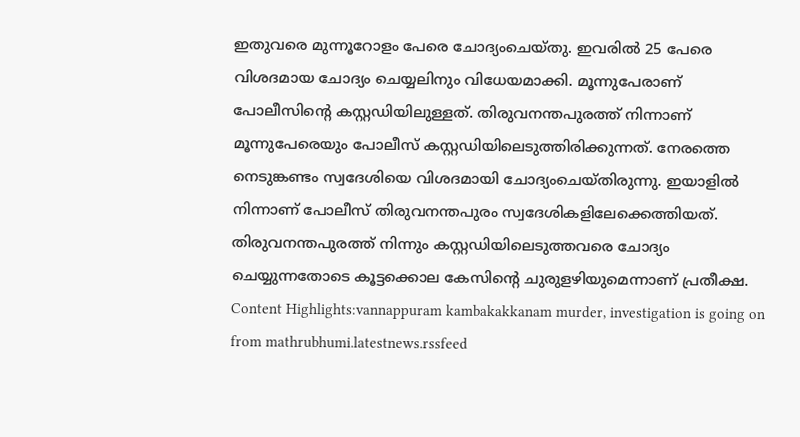ഇതുവരെ മുന്നൂറോളം പേരെ ചോദ്യംചെയ്തു. ഇവരിൽ 25 പേരെ വിശദമായ ചോദ്യം ചെയ്യലിനും വിധേയമാക്കി. മൂന്നുപേരാണ് പോലീസിന്റെ കസ്റ്റഡിയിലുള്ളത്. തിരുവനന്തപുരത്ത് നിന്നാണ് മൂന്നുപേരെയും പോലീസ് കസ്റ്റഡിയിലെടുത്തിരിക്കുന്നത്. നേരത്തെ നെടുങ്കണ്ടം സ്വദേശിയെ വിശദമായി ചോദ്യംചെയ്തിരുന്നു. ഇയാളിൽ നിന്നാണ് പോലീസ് തിരുവനന്തപുരം സ്വദേശികളിലേക്കെത്തിയത്. തിരുവനന്തപുരത്ത് നിന്നും കസ്റ്റഡിയിലെടുത്തവരെ ചോദ്യം ചെയ്യുന്നതോടെ കൂട്ടക്കൊല കേസിന്റെ ചുരുളഴിയുമെന്നാണ് പ്രതീക്ഷ. Content Highlights:vannappuram kambakakkanam murder, investigation is going on
from mathrubhumi.latestnews.rssfeed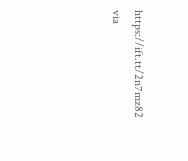https://ift.tt/2n7mz82
via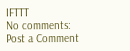IFTTT
No comments:
Post a Comment